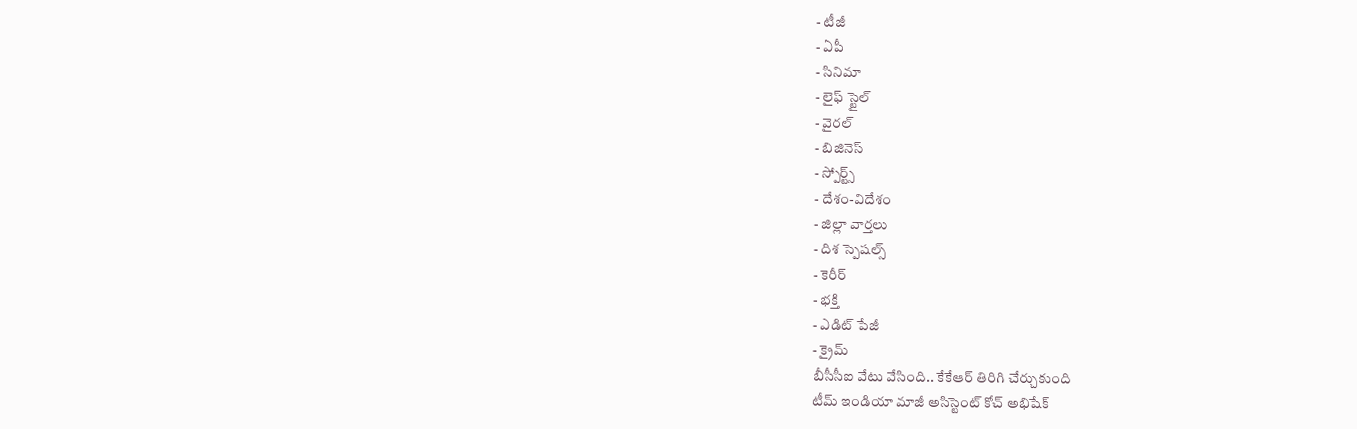- టీజీ
- ఏపీ
- సినిమా
- లైఫ్ స్టైల్
- వైరల్
- బిజినెస్
- స్పోర్ట్స్
- దేశం-విదేశం
- జిల్లా వార్తలు
- దిశ స్పెషల్స్
- కెరీర్
- భక్తి
- ఎడిట్ పేజీ
- క్రైమ్
బీసీసీఐ వేటు వేసింది.. కేకేఆర్ తిరిగి చేర్చుకుంది
టీమ్ ఇండియా మాజీ అసిస్టెంట్ కోచ్ అభిషేక్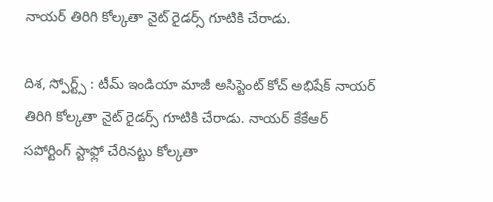నాయర్ తిరిగి కోల్కతా నైట్ రైడర్స్ గూటికి చేరాడు.

దిశ, స్పోర్ట్స్ : టీమ్ ఇండియా మాజీ అసిస్టెంట్ కోచ్ అభిషేక్ నాయర్ తిరిగి కోల్కతా నైట్ రైడర్స్ గూటికి చేరాడు. నాయర్ కేకేఆర్ సపోర్టింగ్ స్టాఫ్లో చేరినట్టు కోల్కతా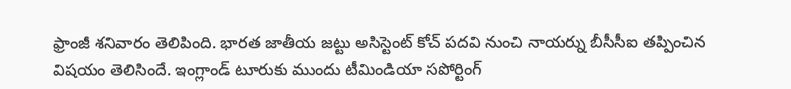ఫ్రాంజీ శనివారం తెలిపింది. భారత జాతీయ జట్టు అసిస్టెంట్ కోచ్ పదవి నుంచి నాయర్ను బీసీసీఐ తప్పించిన విషయం తెలిసిందే. ఇంగ్లాండ్ టూరుకు ముందు టీమిండియా సపోర్టింగ్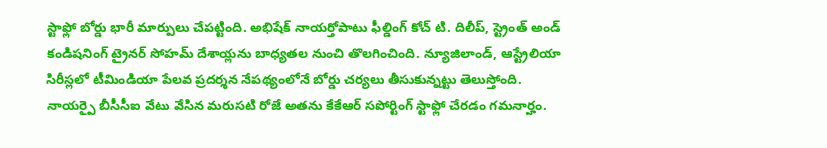స్టాఫ్లో బోర్డు భారీ మార్పులు చేపట్టింది. అభిషేక్ నాయర్తోపాటు ఫీల్డింగ్ కోచ్ టి. దిలీప్, స్ట్రెంత్ అండ్ కండిషనింగ్ ట్రైనర్ సోహమ్ దేశాయ్లను బాధ్యతల నుంచి తొలగించింది. న్యూజిలాండ్, ఆస్ట్రేలియా సిరీస్లలో టీమిండియా పేలవ ప్రదర్శన నేపథ్యంలోనే బోర్డు చర్యలు తీసుకున్నట్టు తెలుస్తోంది. నాయర్పై బీసీసీఐ వేటు వేసిన మరుసటి రోజే అతను కేకేఆర్ సపోర్టింగ్ స్టాఫ్లో చేరడం గమనార్హం.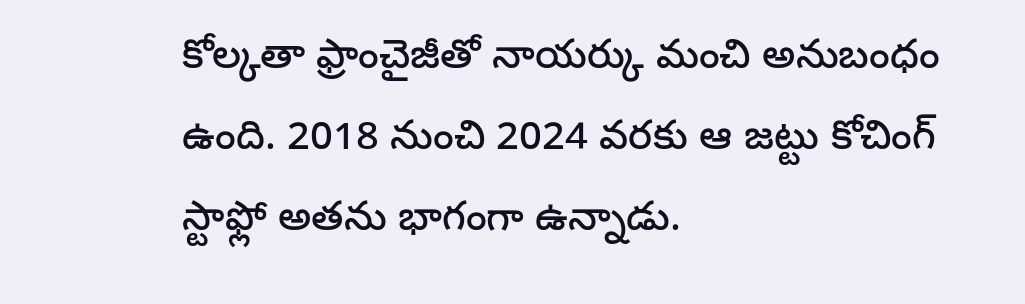కోల్కతా ఫ్రాంచైజీతో నాయర్కు మంచి అనుబంధం ఉంది. 2018 నుంచి 2024 వరకు ఆ జట్టు కోచింగ్ స్టాఫ్లో అతను భాగంగా ఉన్నాడు.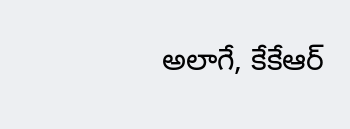అలాగే, కేకేఆర్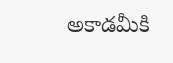అకాడమీకి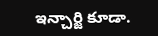ఇన్చార్జి కూడా.